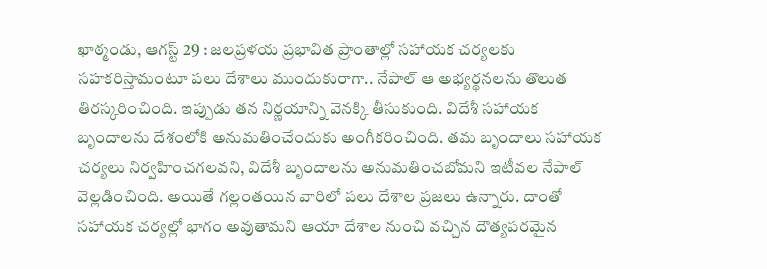ఖాఠ్మండు, ఆగస్ట్ 29 : జలప్రళయ ప్రభావిత ప్రాంతాల్లో సహాయక చర్యలకు సహకరిస్తామంటూ పలు దేశాలు ముందుకురాగా.. నేపాల్ ఆ అభ్యర్థనలను తొలుత తిరస్కరించింది. ఇప్పుడు తన నిర్ణయాన్ని వెనక్కి తీసుకుంది. విదేశీ సహాయక బృందాలను దేశంలోకి అనుమతించేందుకు అంగీకరించింది. తమ బృందాలు సహాయక చర్యలు నిర్వహించగలవని, విదేశీ బృందాలను అనుమతించబోమని ఇటీవల నేపాల్ వెల్లడించింది. అయితే గల్లంతయిన వారిలో పలు దేశాల ప్రజలు ఉన్నారు. దాంతో సహాయక చర్యల్లో భాగం అవుతామని ఆయా దేశాల నుంచి వచ్చిన దౌత్యపరమైన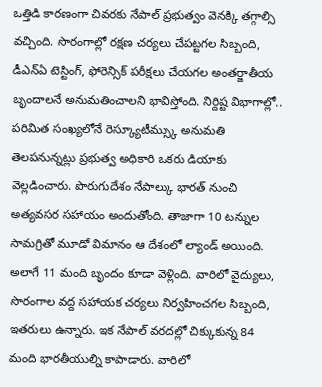ఒత్తిడి కారణంగా చివరకు నేపాల్ ప్రభుత్వం వెనక్కి తగ్గాల్సి వచ్చింది. సొరంగాల్లో రక్షణ చర్యలు చేపట్టగల సిబ్బంది, డీఎన్ఏ టెస్టింగ్, ఫోరెన్సిక్ పరీక్షలు చేయగల అంతర్జాతీయ బృందాలనే అనుమతించాలని భావిస్తోంది. నిర్దిష్ట విభాగాల్లో.. పరిమిత సంఖ్యలోనే రెస్క్యూటీమ్స్కు అనుమతి తెలపనున్నట్లు ప్రభుత్వ అధికారి ఒకరు డియాకు వెల్లడించారు. పొరుగుదేశం నేపాల్కు భారత్ నుంచి అత్యవసర సహాయం అందుతోంది. తాజాగా 10 టన్నుల సామగ్రితో మూడో విమానం ఆ దేశంలో ల్యాండ్ అయింది. అలాగే 11 మంది బృందం కూడా వెళ్లింది. వారిలో వైద్యులు, సొరంగాల వద్ద సహాయక చర్యలు నిర్వహించగల సిబ్బంది, ఇతరులు ఉన్నారు. ఇక నేపాల్ వరదల్లో చిక్కుకున్న 84 మంది భారతీయుల్ని కాపాడారు. వారిలో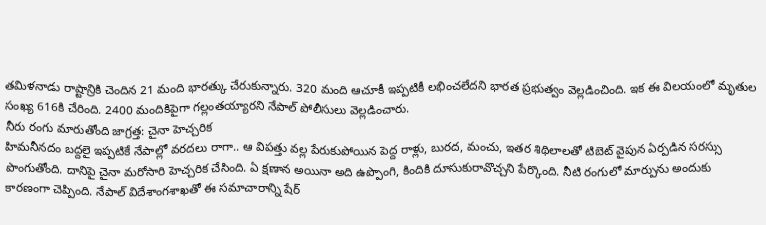తమిళనాడు రాష్టాన్రికి చెందిన 21 మంది భారత్కు చేరుకున్నారు. 320 మంది ఆచూకీ ఇప్పటికీ లభించలేదని భారత ప్రభుత్వం వెల్లడించింది. ఇక ఈ విలయంలో మృతుల సంఖ్య 616కి చేరింది. 2400 మందికిపైగా గల్లంతయ్యారని నేపాల్ పోలీసులు వెల్లడించారు.
నీరు రంగు మారుతోంది జాగ్రత్త: చైనా హెచ్చరిక
హిమనీనదం బద్దలై ఇప్పటికే నేపాల్లో వరదలు రాగా.. ఆ విపత్తు వల్ల పేరుకుపోయిన పెద్ద రాళ్లు, బురద, మంచు, ఇతర శిథిలాలతో టిబెట్ వైపున ఏర్పడిన సరస్సు పొంగుతోంది. దానిపై చైనా మరోసారి హెచ్చరిక చేసింది. ఏ క్షణాన అయినా అది ఉప్పొంగి, కిందికి దూసుకురావొచ్చని పేర్కొంది. నీటి రంగులో మార్పును అందుకు కారణంగా చెప్పింది. నేపాల్ విదేశాంగశాఖతో ఈ సమాచారాన్ని షేర్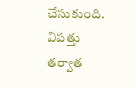చేసుకుంది. విపత్తు తర్వాత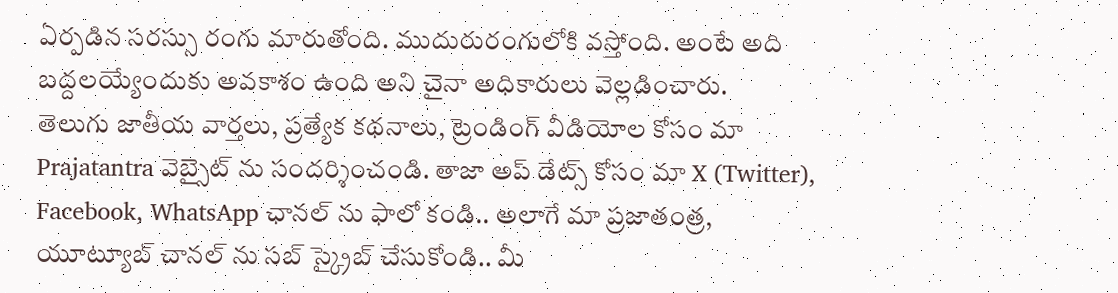ఏర్పడిన సరస్సు రంగు మారుతోంది. ముదురురంగులోకి వస్తోంది. అంటే అది బద్దలయ్యేందుకు అవకాశం ఉంది అని చైనా అధికారులు వెల్లడించారు.
తెలుగు జాతీయ వార్తలు, ప్రత్యేక కథనాలు, ట్రెండింగ్ వీడియోల కోసం మా Prajatantra వెబ్సైట్ ను సందర్శించండి. తాజా అప్ డేట్స్ కోసం మా X (Twitter), Facebook, WhatsApp ఛానల్ ను ఫాలో కండి.. అలాగే మా ప్రజాతంత్ర, యూట్యూబ్ చానల్ ను సబ్ స్క్రైబ్ చేసుకోండి.. మీ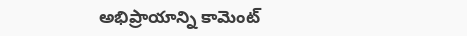అభిప్రాయాన్ని కామెంట్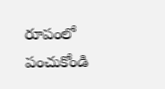రూపంలో పంచుకోండి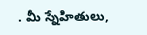. మీ స్నేహితులు,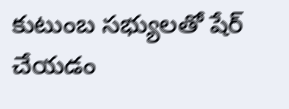కుటుంబ సభ్యులతో షేర్ చేయడం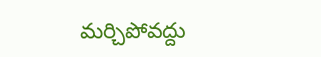మర్చిపోవద్దు